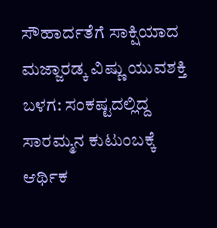ಸೌಹಾರ್ದತೆಗೆ ಸಾಕ್ಷಿಯಾದ ಮಜ್ಜಾರಡ್ಕ ವಿಷ್ಣು ಯುವಶಕ್ತಿ ಬಳಗ: ಸಂಕಷ್ಟದಲ್ಲಿದ್ದ ಸಾರಮ್ಮನ ಕುಟುಂಬಕ್ಕೆ ಆರ್ಥಿಕ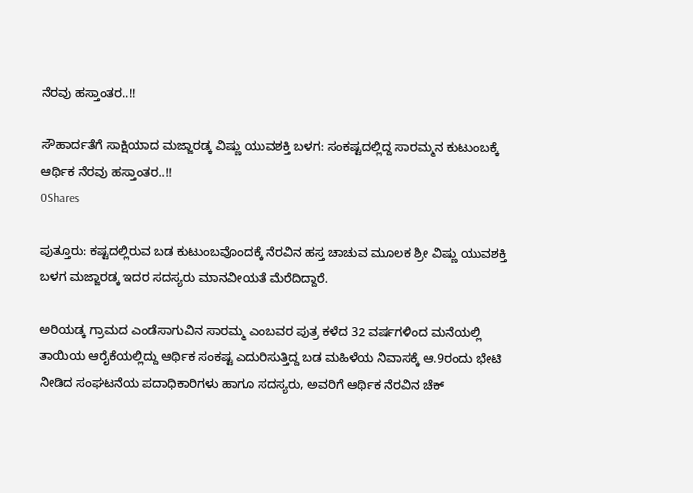ನೆರವು ಹಸ್ತಾಂತರ..!!

ಸೌಹಾರ್ದತೆಗೆ ಸಾಕ್ಷಿಯಾದ ಮಜ್ಜಾರಡ್ಕ ವಿಷ್ಣು ಯುವಶಕ್ತಿ ಬಳಗ: ಸಂಕಷ್ಟದಲ್ಲಿದ್ದ ಸಾರಮ್ಮನ ಕುಟುಂಬಕ್ಕೆ ಆರ್ಥಿಕ ನೆರವು ಹಸ್ತಾಂತರ..!!
0Shares

ಪುತ್ತೂರು: ಕಷ್ಟದಲ್ಲಿರುವ ಬಡ ಕುಟುಂಬವೊಂದಕ್ಕೆ ನೆರವಿನ ಹಸ್ತ ಚಾಚುವ ಮೂಲಕ ಶ್ರೀ ವಿಷ್ಣು ಯುವಶಕ್ತಿ ಬಳಗ ಮಜ್ಜಾರಡ್ಕ ಇದರ ಸದಸ್ಯರು ಮಾನವೀಯತೆ ಮೆರೆದಿದ್ದಾರೆ.

ಅರಿಯಡ್ಕ ಗ್ರಾಮದ ಎಂಡೆಸಾಗುವಿನ ಸಾರಮ್ಮ ಎಂಬವರ ಪುತ್ರ ಕಳೆದ 32 ವರ್ಷಗಳಿಂದ ಮನೆಯಲ್ಲಿ ತಾಯಿಯ ಆರೈಕೆಯಲ್ಲಿದ್ದು ಆರ್ಥಿಕ ಸಂಕಷ್ಟ ಎದುರಿಸುತ್ತಿದ್ದ ಬಡ ಮಹಿಳೆಯ ನಿವಾಸಕ್ಕೆ ಆ.9ರಂದು ಭೇಟಿ ನೀಡಿದ ಸಂಘಟನೆಯ ಪದಾಧಿಕಾರಿಗಳು ಹಾಗೂ ಸದಸ್ಯರು, ಅವರಿಗೆ ಆರ್ಥಿಕ ನೆರವಿನ ಚೆಕ್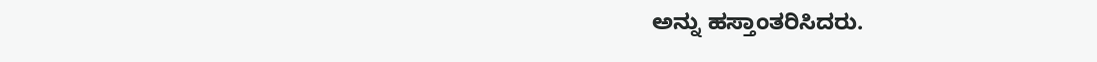ಅನ್ನು ಹಸ್ತಾಂತರಿಸಿದರು.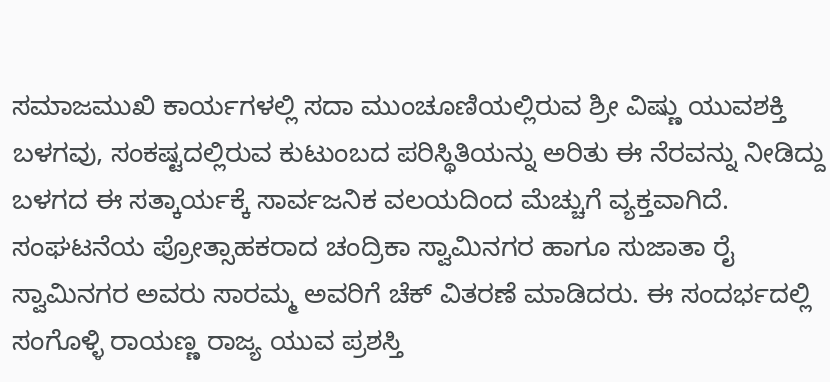ಸಮಾಜಮುಖಿ ಕಾರ್ಯಗಳಲ್ಲಿ ಸದಾ ಮುಂಚೂಣಿಯಲ್ಲಿರುವ ಶ್ರೀ ವಿಷ್ಣು ಯುವಶಕ್ತಿ ಬಳಗವು, ಸಂಕಷ್ಟದಲ್ಲಿರುವ ಕುಟುಂಬದ ಪರಿಸ್ಥಿತಿಯನ್ನು ಅರಿತು ಈ ನೆರವನ್ನು ನೀಡಿದ್ದು ಬಳಗದ ಈ ಸತ್ಕಾರ್ಯಕ್ಕೆ ಸಾರ್ವಜನಿಕ ವಲಯದಿಂದ ಮೆಚ್ಚುಗೆ ವ್ಯಕ್ತವಾಗಿದೆ. ಸಂಘಟನೆಯ ಪ್ರೋತ್ಸಾಹಕರಾದ ಚಂದ್ರಿಕಾ ಸ್ವಾಮಿನಗರ ಹಾಗೂ ಸುಜಾತಾ ರೈ ಸ್ವಾಮಿನಗರ ಅವರು ಸಾರಮ್ಮ ಅವರಿಗೆ ಚೆಕ್‌ ವಿತರಣೆ ಮಾಡಿದರು. ಈ ಸಂದರ್ಭದಲ್ಲಿ ಸಂಗೊಳ್ಳಿ ರಾಯಣ್ಣ ರಾಜ್ಯ ಯುವ ಪ್ರಶಸ್ತಿ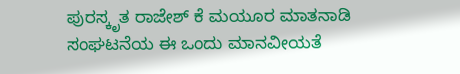ಪುರಸ್ಕೃತ ರಾಜೇಶ್ ಕೆ ಮಯೂರ ಮಾತನಾಡಿ ಸಂಘಟನೆಯ ಈ ಒಂದು ಮಾನವೀಯತೆ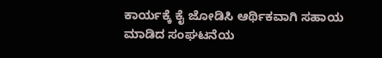ಕಾರ್ಯಕ್ಕೆ ಕೈ ಜೋಡಿಸಿ ಆರ್ಥಿಕವಾಗಿ ಸಹಾಯ ಮಾಡಿದ ಸಂಘಟನೆಯ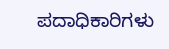ಪದಾಧಿಕಾರಿಗಳು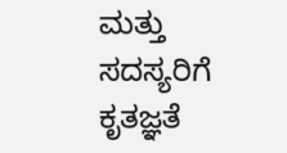ಮತ್ತು ಸದಸ್ಯರಿಗೆ ಕೃತಜ್ಞತೆ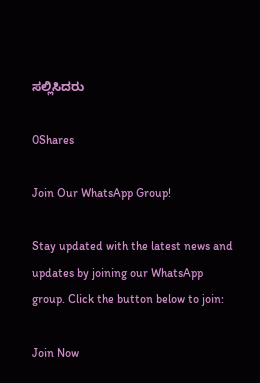ಸಲ್ಲಿಸಿದರು

0Shares

Join Our WhatsApp Group!

Stay updated with the latest news and updates by joining our WhatsApp group. Click the button below to join:

Join Now